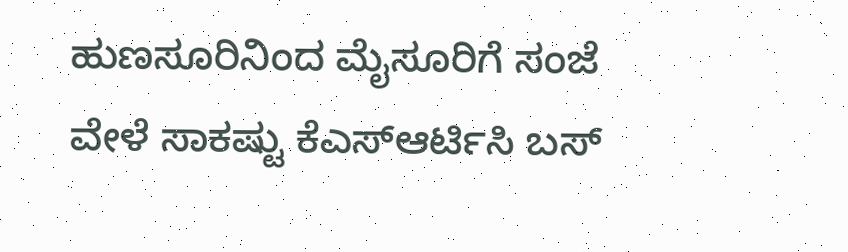ಹುಣಸೂರಿನಿಂದ ಮೈಸೂರಿಗೆ ಸಂಜೆ ವೇಳೆ ಸಾಕಷ್ಟು ಕೆಎಸ್ಆರ್ಟಿಸಿ ಬಸ್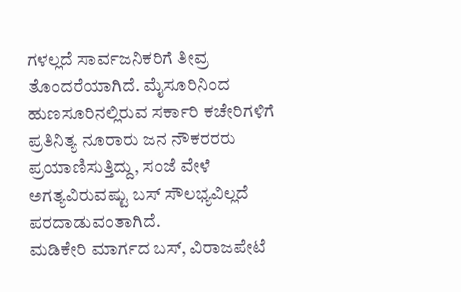ಗಳಲ್ಲದೆ ಸಾರ್ವಜನಿಕರಿಗೆ ತೀವ್ರ ತೊಂದರೆಯಾಗಿದೆ. ಮೈಸೂರಿನಿಂದ ಹುಣಸೂರಿನಲ್ಲಿರುವ ಸರ್ಕಾರಿ ಕಚೇರಿಗಳಿಗೆ ಪ್ರತಿನಿತ್ಯ ನೂರಾರು ಜನ ನೌಕರರರು ಪ್ರಯಾಣಿಸುತ್ತಿದ್ದು, ಸಂಜೆ ವೇಳೆ ಅಗತ್ಯವಿರುವಷ್ಟು ಬಸ್ ಸೌಲಭ್ಯವಿಲ್ಲದೆ ಪರದಾಡುವಂತಾಗಿದೆ.
ಮಡಿಕೇರಿ ಮಾರ್ಗದ ಬಸ್, ವಿರಾಜಪೇಟೆ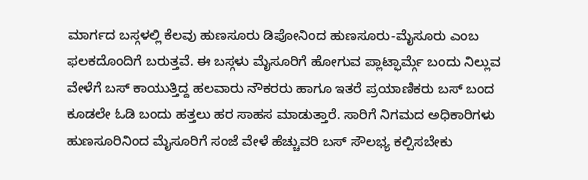ಮಾರ್ಗದ ಬಸ್ಗಳಲ್ಲಿ ಕೆಲವು ಹುಣಸೂರು ಡಿಪೋನಿಂದ ಹುಣಸೂರು-ಮೈಸೂರು ಎಂಬ ಫಲಕದೊಂದಿಗೆ ಬರುತ್ತವೆ. ಈ ಬಸ್ಗಳು ಮೈಸೂರಿಗೆ ಹೋಗುವ ಪ್ಲಾಟ್ಫಾರ್ಮ್ಗೆ ಬಂದು ನಿಲ್ಲುವ ವೇಳೆಗೆ ಬಸ್ ಕಾಯುತ್ತಿದ್ದ ಹಲವಾರು ನೌಕರರು ಹಾಗೂ ಇತರೆ ಪ್ರಯಾಣಿಕರು ಬಸ್ ಬಂದ ಕೂಡಲೇ ಓಡಿ ಬಂದು ಹತ್ತಲು ಹರ ಸಾಹಸ ಮಾಡುತ್ತಾರೆ. ಸಾರಿಗೆ ನಿಗಮದ ಅಧಿಕಾರಿಗಳು ಹುಣಸೂರಿನಿಂದ ಮೈಸೂರಿಗೆ ಸಂಜೆ ವೇಳೆ ಹೆಚ್ಚುವರಿ ಬಸ್ ಸೌಲಭ್ಯ ಕಲ್ಪಿಸಬೇಕು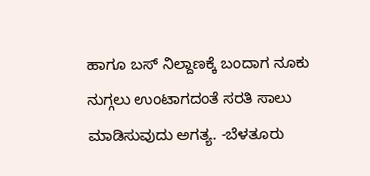ಹಾಗೂ ಬಸ್ ನಿಲ್ದಾಣಕ್ಕೆ ಬಂದಾಗ ನೂಕು ನುಗ್ಗಲು ಉಂಟಾಗದಂತೆ ಸರತಿ ಸಾಲು ಮಾಡಿಸುವುದು ಅಗತ್ಯ. -ಬೆಳತೂರು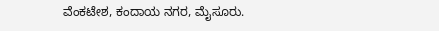ವೆಂಕಟೇಶ, ಕಂದಾಯ ನಗರ, ಮೈಸೂರು.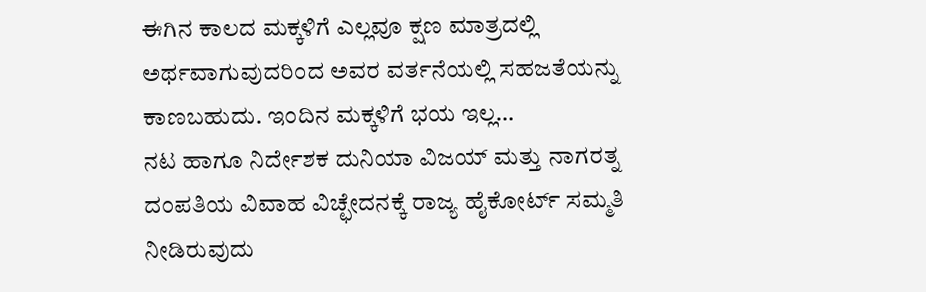ಈಗಿನ ಕಾಲದ ಮಕ್ಕಳಿಗೆ ಎಲ್ಲವೂ ಕ್ಷಣ ಮಾತ್ರದಲ್ಲಿ ಅರ್ಥವಾಗುವುದರಿಂದ ಅವರ ವರ್ತನೆಯಲ್ಲಿ ಸಹಜತೆಯನ್ನು ಕಾಣಬಹುದು. ಇಂದಿನ ಮಕ್ಕಳಿಗೆ ಭಯ ಇಲ್ಲ…
ನಟ ಹಾಗೂ ನಿರ್ದೇಶಕ ದುನಿಯಾ ವಿಜಯ್ ಮತ್ತು ನಾಗರತ್ನ ದಂಪತಿಯ ವಿವಾಹ ವಿಚ್ಛೇದನಕ್ಕೆ ರಾಜ್ಯ ಹೈಕೋರ್ಟ್ ಸಮ್ಮತಿ ನೀಡಿರುವುದು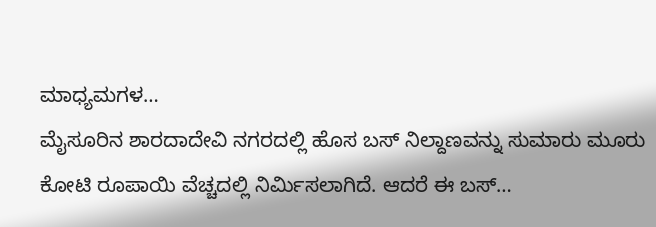ಮಾಧ್ಯಮಗಳ…
ಮೈಸೂರಿನ ಶಾರದಾದೇವಿ ನಗರದಲ್ಲಿ ಹೊಸ ಬಸ್ ನಿಲ್ದಾಣವನ್ನು ಸುಮಾರು ಮೂರು ಕೋಟಿ ರೂಪಾಯಿ ವೆಚ್ಚದಲ್ಲಿ ನಿರ್ಮಿಸಲಾಗಿದೆ. ಆದರೆ ಈ ಬಸ್…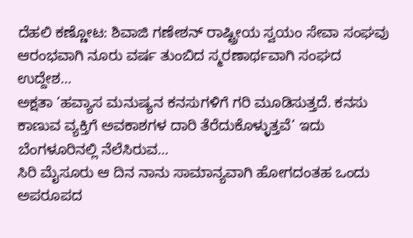ದೆಹಲಿ ಕಣ್ಣೋಟ: ಶಿವಾಜಿ ಗಣೇಶನ್ ರಾಷ್ಟ್ರೀಯ ಸ್ವಯಂ ಸೇವಾ ಸಂಘವು ಆರಂಭವಾಗಿ ನೂರು ವರ್ಷ ತುಂಬಿದ ಸ್ಮರಣಾರ್ಥವಾಗಿ ಸಂಘದ ಉದ್ದೇಶ…
ಅಕ್ಷತಾ ‘ಹವ್ಯಾಸ ಮನುಷ್ಯನ ಕನಸುಗಳಿಗೆ ಗರಿ ಮೂಡಿಸುತ್ತದೆ. ಕನಸು ಕಾಣುವ ವ್ಯಕ್ತಿಗೆ ಅವಕಾಶಗಳ ದಾರಿ ತೆರೆದುಕೊಳ್ಳುತ್ತವೆ’ ಇದು ಬೆಂಗಳೂರಿನಲ್ಲಿ ನೆಲೆಸಿರುವ…
ಸಿರಿ ಮೈಸೂರು ಆ ದಿನ ನಾನು ಸಾಮಾನ್ಯವಾಗಿ ಹೋಗದಂತಹ ಒಂದು ಅಪರೂಪದ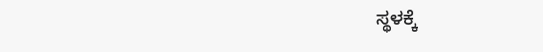ಸ್ಥಳಕ್ಕೆ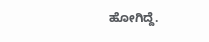ಹೋಗಿದ್ದೆ.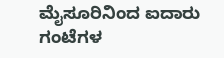ಮೈಸೂರಿನಿಂದ ಐದಾರು ಗಂಟೆಗಳ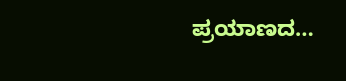ಪ್ರಯಾಣದ…